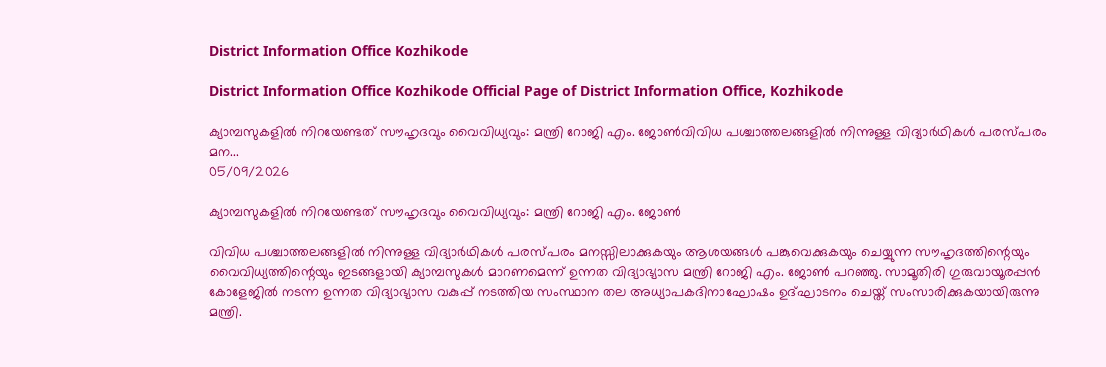District Information Office Kozhikode

District Information Office Kozhikode Official Page of District Information Office, Kozhikode

ക്യാമ്പസുകളിൽ നിറയേണ്ടത് സൗഹൃദവും വൈവിധ്യവും: മന്ത്രി റോജി എം. ജോൺവിവിധ പശ്ചാത്തലങ്ങളിൽ നിന്നുള്ള വിദ്യാർഥികൾ പരസ്പരം മന...
05/09/2026

ക്യാമ്പസുകളിൽ നിറയേണ്ടത് സൗഹൃദവും വൈവിധ്യവും: മന്ത്രി റോജി എം. ജോൺ

വിവിധ പശ്ചാത്തലങ്ങളിൽ നിന്നുള്ള വിദ്യാർഥികൾ പരസ്പരം മനസ്സിലാക്കുകയും ആശയങ്ങൾ പങ്കുവെക്കുകയും ചെയ്യുന്ന സൗഹൃദത്തിന്റെയും വൈവിധ്യത്തിന്റെയും ഇടങ്ങളായി ക്യാമ്പസുകൾ മാറണമെന്ന് ഉന്നത വിദ്യാഭ്യാസ മന്ത്രി റോജി എം. ജോൺ പറഞ്ഞു. സാമൂതിരി ഗുരുവായൂരപ്പൻ കോളേജിൽ നടന്ന ഉന്നത വിദ്യാഭ്യാസ വകുപ്പ് നടത്തിയ സംസ്ഥാന തല അധ്യാപകദിനാഘോഷം ഉദ്ഘാടനം ചെയ്ത് സംസാരിക്കുകയായിരുന്നു മന്ത്രി.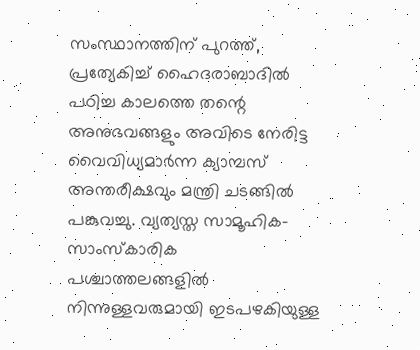സംസ്ഥാനത്തിന് പുറത്ത്, പ്രത്യേകിച്ച് ഹൈദരാബാദിൽ പഠിച്ച കാലത്തെ തന്റെ അനുഭവങ്ങളും അവിടെ നേരിട്ട വൈവിധ്യമാർന്ന ക്യാമ്പസ് അന്തരീക്ഷവും മന്ത്രി ചടങ്ങിൽ പങ്കുവച്ചു. വ്യത്യസ്ത സാമൂഹിക-സാംസ്കാരിക പശ്ചാത്തലങ്ങളിൽ നിന്നുള്ളവരുമായി ഇടപഴകിയുള്ള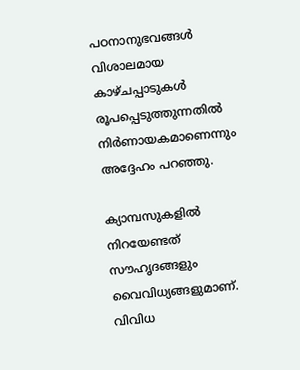പഠനാനുഭവങ്ങൾ വിശാലമായ കാഴ്ചപ്പാടുകൾ രൂപപ്പെടുത്തുന്നതിൽ നിർണായകമാണെന്നും അദ്ദേഹം പറഞ്ഞു.

ക്യാമ്പസുകളിൽ നിറയേണ്ടത് സൗഹൃദങ്ങളും വൈവിധ്യങ്ങളുമാണ്. വിവിധ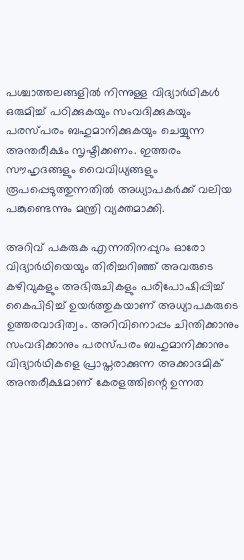പശ്ചാത്തലങ്ങളിൽ നിന്നുള്ള വിദ്യാർഥികൾ ഒരുമിച്ച് പഠിക്കുകയും സംവദിക്കുകയും പരസ്പരം ബഹുമാനിക്കുകയും ചെയ്യുന്ന അന്തരീക്ഷം സൃഷ്ടിക്കണം. ഇത്തരം സൗഹൃദങ്ങളും വൈവിധ്യങ്ങളും രൂപപ്പെടുത്തുന്നതിൽ അധ്യാപകർക്ക് വലിയ പങ്കുണ്ടെന്നും മന്ത്രി വ്യക്തമാക്കി.

അറിവ് പകരുക എന്നതിനപ്പുറം ഓരോ വിദ്യാർഥിയെയും തിരിച്ചറിഞ്ഞ് അവരുടെ കഴിവുകളും അഭിരുചികളും പരിപോഷിപ്പിച്ച് കൈപിടിച്ച് ഉയർത്തുകയാണ് അധ്യാപകരുടെ ഉത്തരവാദിത്വം. അറിവിനൊപ്പം ചിന്തിക്കാനും സംവദിക്കാനും പരസ്പരം ബഹുമാനിക്കാനും വിദ്യാർഥികളെ പ്രാപ്തരാക്കുന്ന അക്കാദമിക് അന്തരീക്ഷമാണ് കേരളത്തിന്റെ ഉന്നത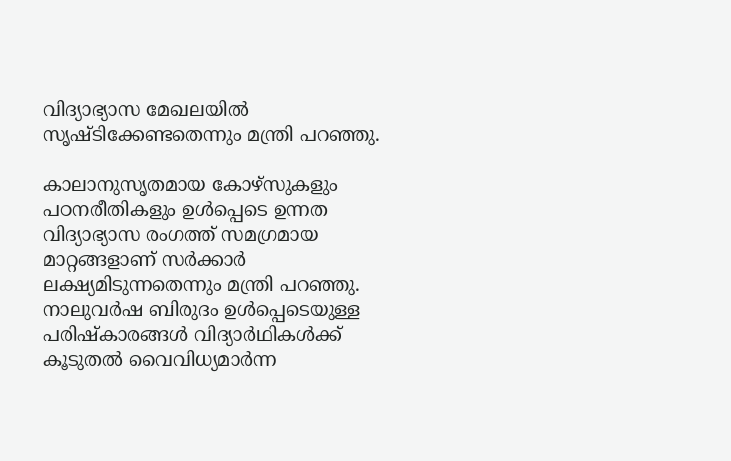വിദ്യാഭ്യാസ മേഖലയിൽ സൃഷ്ടിക്കേണ്ടതെന്നും മന്ത്രി പറഞ്ഞു.

കാലാനുസൃതമായ കോഴ്സുകളും പഠനരീതികളും ഉൾപ്പെടെ ഉന്നത വിദ്യാഭ്യാസ രംഗത്ത് സമഗ്രമായ മാറ്റങ്ങളാണ് സർക്കാർ ലക്ഷ്യമിടുന്നതെന്നും മന്ത്രി പറഞ്ഞു. നാലുവർഷ ബിരുദം ഉൾപ്പെടെയുള്ള പരിഷ്കാരങ്ങൾ വിദ്യാർഥികൾക്ക് കൂടുതൽ വൈവിധ്യമാർന്ന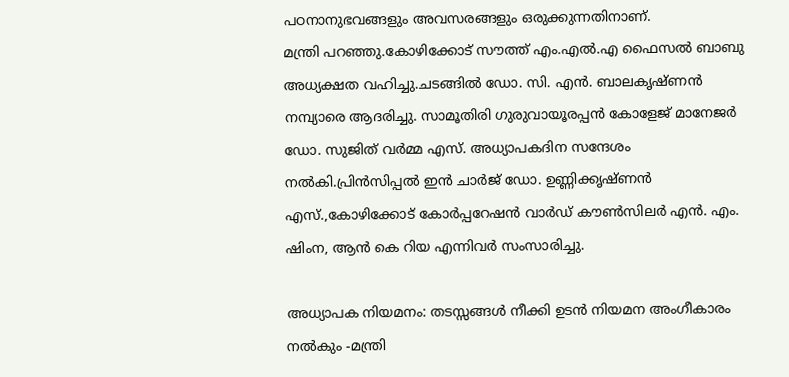പഠനാനുഭവങ്ങളും അവസരങ്ങളും ഒരുക്കുന്നതിനാണ്.
മന്ത്രി പറഞ്ഞു.കോഴിക്കോട് സൗത്ത് എം.എൽ.എ ഫൈസൽ ബാബു അധ്യക്ഷത വഹിച്ചു.ചടങ്ങിൽ ഡോ. സി. എൻ. ബാലകൃഷ്ണൻ നമ്പ്യാരെ ആദരിച്ചു. സാമൂതിരി ഗുരുവായൂരപ്പൻ കോളേജ് മാനേജർ ഡോ. സുജിത് വർമ്മ എസ്. അധ്യാപകദിന സന്ദേശം നൽകി.പ്രിൻസിപ്പൽ ഇൻ ചാർജ് ഡോ. ഉണ്ണിക്കൃഷ്ണൻ എസ്.,കോഴിക്കോട് കോർപ്പറേഷൻ വാർഡ് കൗൺസിലർ എൻ. എം. ഷിംന, ആൻ കെ റിയ എന്നിവർ സംസാരിച്ചു.

അധ്യാപക നിയമനം: തടസ്സങ്ങള്‍ നീക്കി ഉടന്‍ നിയമന അംഗീകാരം നല്‍കും -മന്ത്രി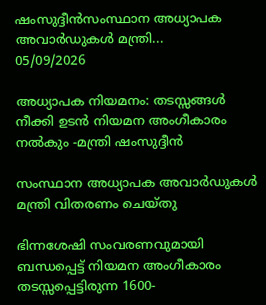ഷംസുദ്ദീന്‍സംസ്ഥാന അധ്യാപക അവാര്‍ഡുകള്‍ മന്ത്രി...
05/09/2026

അധ്യാപക നിയമനം: തടസ്സങ്ങള്‍ നീക്കി ഉടന്‍ നിയമന അംഗീകാരം നല്‍കും -മന്ത്രി ഷംസുദ്ദീന്‍

സംസ്ഥാന അധ്യാപക അവാര്‍ഡുകള്‍ മന്ത്രി വിതരണം ചെയ്തു

ഭിന്നശേഷി സംവരണവുമായി ബന്ധപ്പെട്ട് നിയമന അംഗീകാരം തടസ്സപ്പെട്ടിരുന്ന 1600-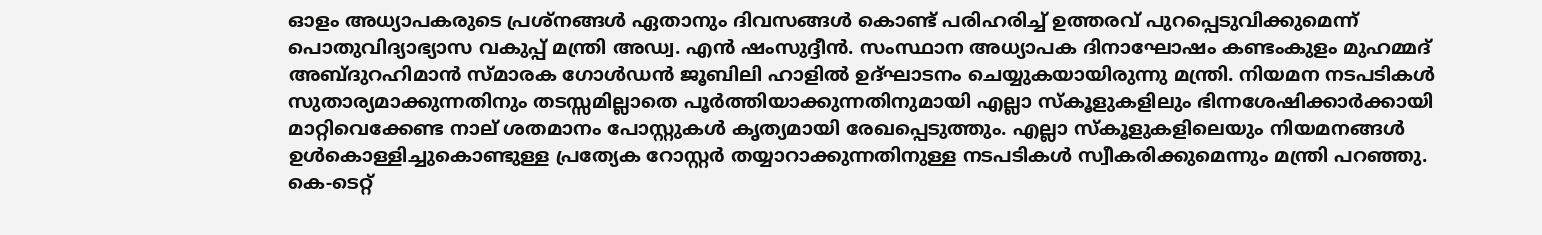ഓളം അധ്യാപകരുടെ പ്രശ്‌നങ്ങള്‍ ഏതാനും ദിവസങ്ങള്‍ കൊണ്ട് പരിഹരിച്ച് ഉത്തരവ് പുറപ്പെടുവിക്കുമെന്ന് പൊതുവിദ്യാഭ്യാസ വകുപ്പ് മന്ത്രി അഡ്വ. എന്‍ ഷംസുദ്ദീന്‍. സംസ്ഥാന അധ്യാപക ദിനാഘോഷം കണ്ടംകുളം മുഹമ്മദ് അബ്ദുറഹിമാന്‍ സ്മാരക ഗോള്‍ഡന്‍ ജൂബിലി ഹാളില്‍ ഉദ്ഘാടനം ചെയ്യുകയായിരുന്നു മന്ത്രി. നിയമന നടപടികള്‍ സുതാര്യമാക്കുന്നതിനും തടസ്സമില്ലാതെ പൂര്‍ത്തിയാക്കുന്നതിനുമായി എല്ലാ സ്‌കൂളുകളിലും ഭിന്നശേഷിക്കാര്‍ക്കായി മാറ്റിവെക്കേണ്ട നാല് ശതമാനം പോസ്റ്റുകള്‍ കൃത്യമായി രേഖപ്പെടുത്തും. എല്ലാ സ്‌കൂളുകളിലെയും നിയമനങ്ങള്‍ ഉള്‍കൊള്ളിച്ചുകൊണ്ടുള്ള പ്രത്യേക റോസ്റ്റര്‍ തയ്യാറാക്കുന്നതിനുള്ള നടപടികള്‍ സ്വീകരിക്കുമെന്നും മന്ത്രി പറഞ്ഞു. കെ-ടെറ്റ്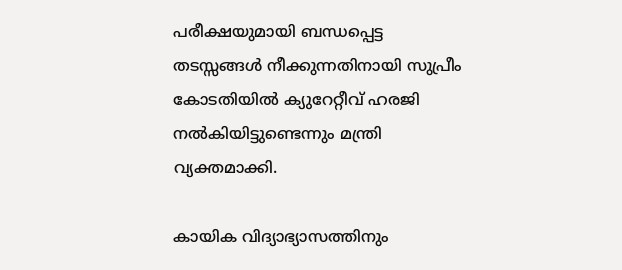പരീക്ഷയുമായി ബന്ധപ്പെട്ട തടസ്സങ്ങള്‍ നീക്കുന്നതിനായി സുപ്രീം കോടതിയില്‍ ക്യുറേറ്റീവ് ഹരജി നല്‍കിയിട്ടുണ്ടെന്നും മന്ത്രി വ്യക്തമാക്കി.

കായിക വിദ്യാഭ്യാസത്തിനും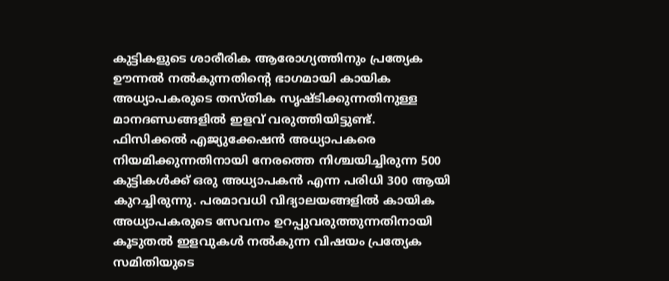കുട്ടികളുടെ ശാരീരിക ആരോഗ്യത്തിനും പ്രത്യേക ഊന്നല്‍ നല്‍കുന്നതിന്റെ ഭാഗമായി കായിക അധ്യാപകരുടെ തസ്തിക സൃഷ്ടിക്കുന്നതിനുള്ള മാനദണ്ഡങ്ങളില്‍ ഇളവ് വരുത്തിയിട്ടുണ്ട്. ഫിസിക്കല്‍ എജ്യുക്കേഷന്‍ അധ്യാപകരെ നിയമിക്കുന്നതിനായി നേരത്തെ നിശ്ചയിച്ചിരുന്ന 500 കുട്ടികള്‍ക്ക് ഒരു അധ്യാപകന്‍ എന്ന പരിധി 300 ആയി കുറച്ചിരുന്നു. പരമാവധി വിദ്യാലയങ്ങളില്‍ കായിക അധ്യാപകരുടെ സേവനം ഉറപ്പുവരുത്തുന്നതിനായി കൂടുതല്‍ ഇളവുകള്‍ നല്‍കുന്ന വിഷയം പ്രത്യേക സമിതിയുടെ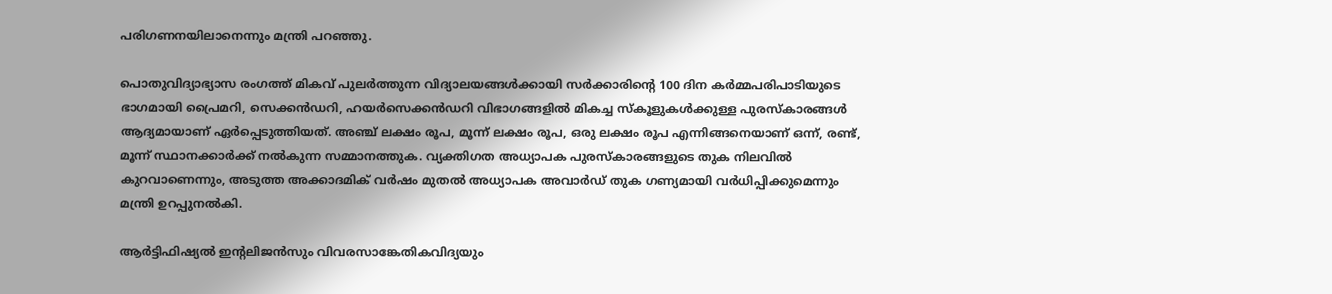പരിഗണനയിലാനെന്നും മന്ത്രി പറഞ്ഞു.

പൊതുവിദ്യാഭ്യാസ രംഗത്ത് മികവ് പുലര്‍ത്തുന്ന വിദ്യാലയങ്ങള്‍ക്കായി സര്‍ക്കാരിന്റെ 100 ദിന കര്‍മ്മപരിപാടിയുടെ ഭാഗമായി പ്രൈമറി, സെക്കന്‍ഡറി, ഹയര്‍സെക്കന്‍ഡറി വിഭാഗങ്ങളില്‍ മികച്ച സ്‌കൂളുകള്‍ക്കുള്ള പുരസ്‌കാരങ്ങള്‍ ആദ്യമായാണ് ഏര്‍പ്പെടുത്തിയത്. അഞ്ച് ലക്ഷം രൂപ, മൂന്ന് ലക്ഷം രൂപ, ഒരു ലക്ഷം രൂപ എന്നിങ്ങനെയാണ് ഒന്ന്, രണ്ട്, മൂന്ന് സ്ഥാനക്കാര്‍ക്ക് നല്‍കുന്ന സമ്മാനത്തുക. വ്യക്തിഗത അധ്യാപക പുരസ്‌കാരങ്ങളുടെ തുക നിലവില്‍ കുറവാണെന്നും, അടുത്ത അക്കാദമിക് വര്‍ഷം മുതല്‍ അധ്യാപക അവാര്‍ഡ് തുക ഗണ്യമായി വര്‍ധിപ്പിക്കുമെന്നും മന്ത്രി ഉറപ്പുനല്‍കി.

ആര്‍ട്ടിഫിഷ്യല്‍ ഇന്റലിജന്‍സും വിവരസാങ്കേതികവിദ്യയും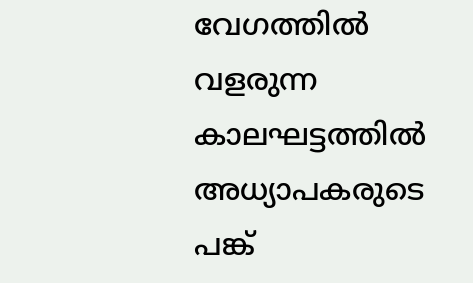വേഗത്തില്‍ വളരുന്ന കാലഘട്ടത്തില്‍ അധ്യാപകരുടെ പങ്ക്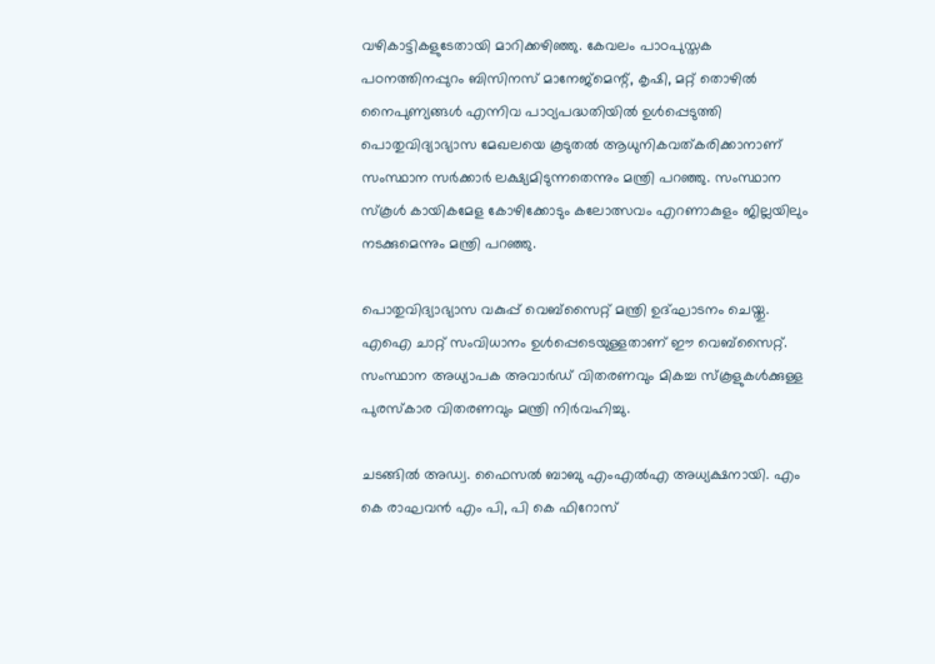വഴികാട്ടികളുടേതായി മാറിക്കഴിഞ്ഞു. കേവലം പാഠപുസ്തക പഠനത്തിനപ്പുറം ബിസിനസ് മാനേജ്മെന്റ്, കൃഷി, മറ്റ് തൊഴില്‍ നൈപുണ്യങ്ങള്‍ എന്നിവ പാഠ്യപദ്ധതിയില്‍ ഉള്‍പ്പെടുത്തി പൊതുവിദ്യാഭ്യാസ മേഖലയെ കൂടുതല്‍ ആധുനികവത്കരിക്കാനാണ് സംസ്ഥാന സര്‍ക്കാര്‍ ലക്ഷ്യമിടുന്നതെന്നും മന്ത്രി പറഞ്ഞു. സംസ്ഥാന സ്കൂൾ കായികമേള കോഴിക്കോടും കലോത്സവം എറണാകുളം ജില്ലയിലും നടക്കുമെന്നും മന്ത്രി പറഞ്ഞു.

പൊതുവിദ്യാഭ്യാസ വകുപ്പ് വെബ്‌സൈറ്റ് മന്ത്രി ഉദ്ഘാടനം ചെയ്തു. എഐ ചാറ്റ് സംവിധാനം ഉള്‍പ്പെടെയുള്ളതാണ് ഈ വെബ്‌സൈറ്റ്. സംസ്ഥാന അധ്യാപക അവാര്‍ഡ് വിതരണവും മികച്ച സ്‌കൂളുകള്‍ക്കുള്ള പുരസ്‌കാര വിതരണവും മന്ത്രി നിര്‍വഹിച്ചു.

ചടങ്ങില്‍ അഡ്വ. ഫൈസല്‍ ബാബു എംഎല്‍എ അധ്യക്ഷനായി. എം കെ രാഘവന്‍ എം പി, പി കെ ഫിറോസ്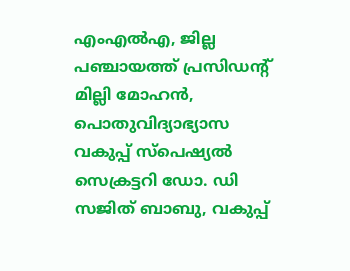എംഎല്‍എ, ജില്ല പഞ്ചായത്ത് പ്രസിഡന്റ് മില്ലി മോഹന്‍, പൊതുവിദ്യാഭ്യാസ വകുപ്പ് സ്‌പെഷ്യല്‍ സെക്രട്ടറി ഡോ. ഡി സജിത് ബാബു, വകുപ്പ്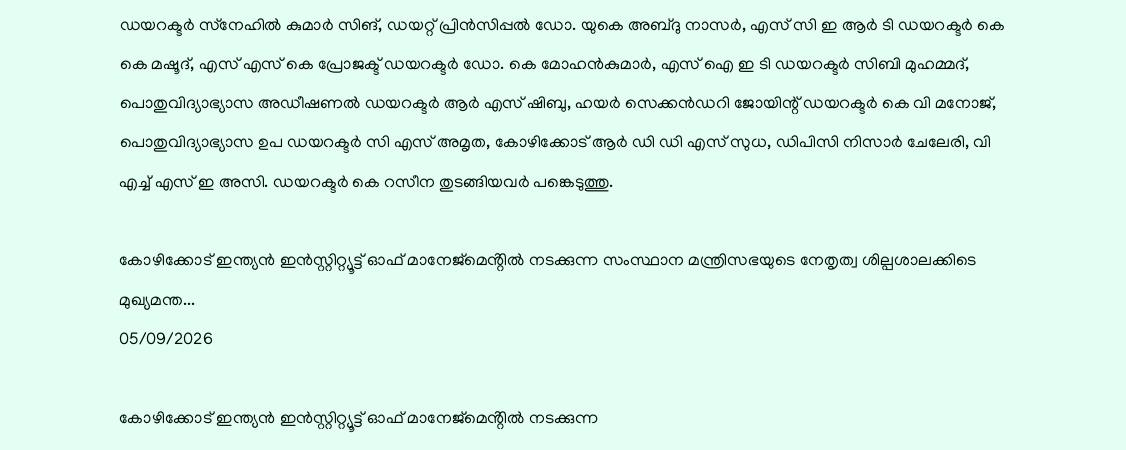ഡയറക്ടര്‍ സ്‌നേഹില്‍ കുമാര്‍ സിങ്, ഡയറ്റ് പ്രിന്‍സിപ്പല്‍ ഡോ. യുകെ അബ്ദു നാസര്‍, എസ് സി ഇ ആര്‍ ടി ഡയറക്ടര്‍ കെ കെ മഷൂദ്, എസ് എസ് കെ പ്രോജക്ട് ഡയറക്ടര്‍ ഡോ. കെ മോഹന്‍കുമാര്‍, എസ് ഐ ഇ ടി ഡയറക്ടര്‍ സിബി മുഹമ്മദ്, പൊതുവിദ്യാഭ്യാസ അഡീഷണല്‍ ഡയറക്ടര്‍ ആര്‍ എസ് ഷിബു, ഹയര്‍ സെക്കന്‍ഡറി ജോയിന്റ് ഡയറക്ടര്‍ കെ വി മനോജ്, പൊതുവിദ്യാഭ്യാസ ഉപ ഡയറക്ടര്‍ സി എസ് അമൃത, കോഴിക്കോട് ആര്‍ ഡി ഡി എസ് സുധ, ഡിപിസി നിസാര്‍ ചേലേരി, വി എച്ച് എസ് ഇ അസി. ഡയറക്ടര്‍ കെ റസീന തുടങ്ങിയവര്‍ പങ്കെടുത്തു.

കോഴിക്കോട് ഇന്ത്യൻ ഇൻസ്റ്റിറ്റ്യൂട്ട് ഓഫ് മാനേജ്മെൻ്റിൽ നടക്കുന്ന സംസ്ഥാന മന്ത്രിസഭയുടെ നേതൃത്വ ശില്പശാലക്കിടെ മുഖ്യമന്ത...
05/09/2026

കോഴിക്കോട് ഇന്ത്യൻ ഇൻസ്റ്റിറ്റ്യൂട്ട് ഓഫ് മാനേജ്മെൻ്റിൽ നടക്കുന്ന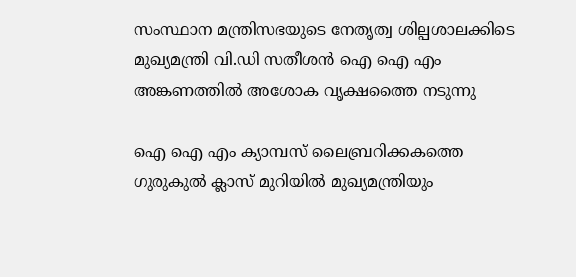സംസ്ഥാന മന്ത്രിസഭയുടെ നേതൃത്വ ശില്പശാലക്കിടെ മുഖ്യമന്ത്രി വി.ഡി സതീശൻ ഐ ഐ എം അങ്കണത്തിൽ അശോക വൃക്ഷത്തൈ നടുന്നു

ഐ ഐ എം ക്യാമ്പസ് ലൈബ്രറിക്കകത്തെ ഗുരുകുൽ ക്ലാസ് മുറിയിൽ മുഖ്യമന്ത്രിയും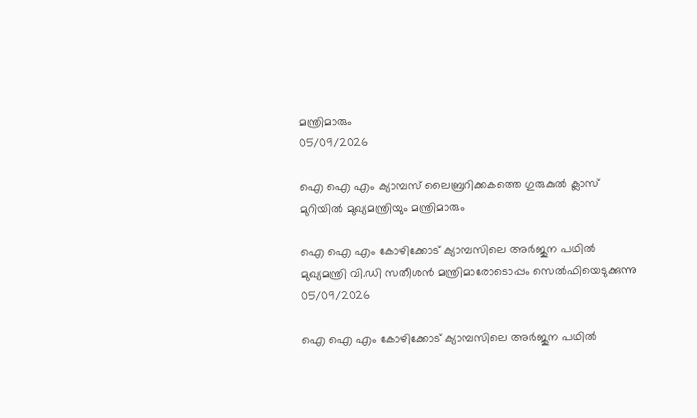മന്ത്രിമാരും
05/09/2026

ഐ ഐ എം ക്യാമ്പസ് ലൈബ്രറിക്കകത്തെ ഗുരുകുൽ ക്ലാസ് മുറിയിൽ മുഖ്യമന്ത്രിയും മന്ത്രിമാരും

ഐ ഐ എം കോഴിക്കോട് ക്യാമ്പസിലെ അർജുന പഥിൽ മുഖ്യമന്ത്രി വി.ഡി സതീശൻ മന്ത്രിമാരോടൊപ്പം സെൽഫിയെടുക്കുന്നു
05/09/2026

ഐ ഐ എം കോഴിക്കോട് ക്യാമ്പസിലെ അർജുന പഥിൽ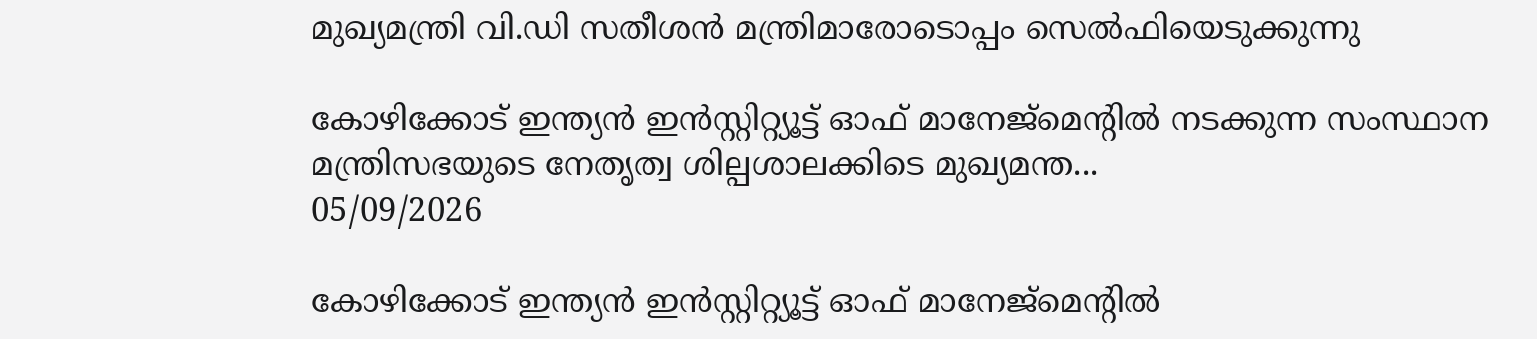മുഖ്യമന്ത്രി വി.ഡി സതീശൻ മന്ത്രിമാരോടൊപ്പം സെൽഫിയെടുക്കുന്നു

കോഴിക്കോട് ഇന്ത്യൻ ഇൻസ്റ്റിറ്റ്യൂട്ട് ഓഫ് മാനേജ്മെൻ്റിൽ നടക്കുന്ന സംസ്ഥാന മന്ത്രിസഭയുടെ നേതൃത്വ ശില്പശാലക്കിടെ മുഖ്യമന്ത...
05/09/2026

കോഴിക്കോട് ഇന്ത്യൻ ഇൻസ്റ്റിറ്റ്യൂട്ട് ഓഫ് മാനേജ്മെൻ്റിൽ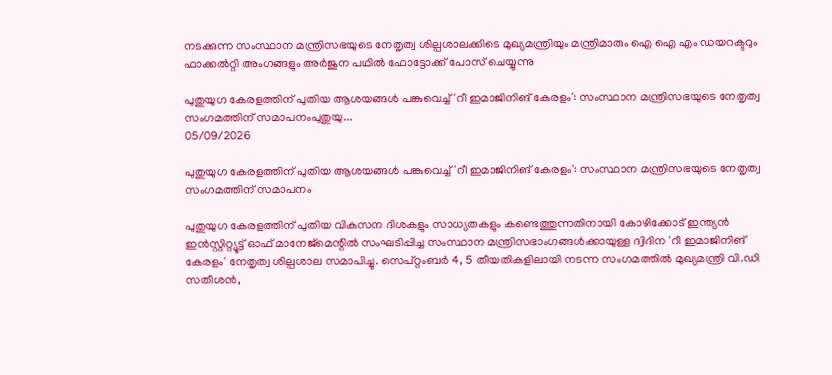നടക്കുന്ന സംസ്ഥാന മന്ത്രിസഭയുടെ നേതൃത്വ ശില്പശാലക്കിടെ മുഖ്യമന്ത്രിയും മന്ത്രിമാരും ഐ ഐ എം ഡയറക്ടറും ഫാക്കൽറ്റി അംഗങ്ങളും അർജുന പഥിൽ ഫോട്ടോക്ക് പോസ് ചെയ്യുന്നു

പുതുയുഗ കേരളത്തിന് പുതിയ ആശയങ്ങൾ പങ്കുവെച്ച് 'റീ ഇമാജിനിങ് കേരളം': സംസ്ഥാന മന്ത്രിസഭയുടെ നേതൃത്വ സംഗമത്തിന് സമാപനംപുതുയു...
05/09/2026

പുതുയുഗ കേരളത്തിന് പുതിയ ആശയങ്ങൾ പങ്കുവെച്ച് 'റീ ഇമാജിനിങ് കേരളം': സംസ്ഥാന മന്ത്രിസഭയുടെ നേതൃത്വ സംഗമത്തിന് സമാപനം

പുതുയുഗ കേരളത്തിന് പുതിയ വികസന ദിശകളും സാധ്യതകളും കണ്ടെത്തുന്നതിനായി കോഴിക്കോട് ഇന്ത്യൻ ഇൻസ്റ്റിറ്റ്യൂട്ട് ഓഫ് മാനേജ്‌മെന്റിൽ സംഘടിപ്പിച്ച സംസ്ഥാന മന്ത്രിസഭാംഗങ്ങൾക്കായുള്ള ദ്വിദിന 'റീ ഇമാജിനിങ് കേരളം' നേതൃത്വ ശില്പശാല സമാപിച്ചു. സെപ്റ്റംബർ 4, 5 തീയതികളിലായി നടന്ന സംഗമത്തിൽ മുഖ്യമന്ത്രി വി.ഡി സതീശൻ,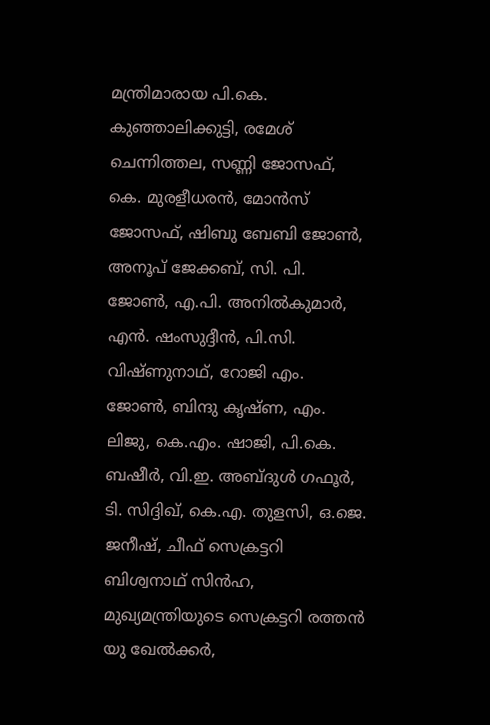മന്ത്രിമാരായ പി.കെ. കുഞ്ഞാലിക്കുട്ടി, രമേശ് ചെന്നിത്തല, സണ്ണി ജോസഫ്, കെ. മുരളീധരൻ, മോൻസ് ജോസഫ്, ഷിബു ബേബി ജോൺ, അനൂപ് ജേക്കബ്, സി. പി. ജോൺ, എ.പി. അനിൽകുമാർ, എൻ. ഷംസുദ്ദീൻ, പി.സി. വിഷ്ണുനാഥ്, റോജി എം. ജോൺ, ബിന്ദു കൃഷ്ണ, എം. ലിജു, കെ.എം. ഷാജി, പി.കെ. ബഷീർ, വി.ഇ. അബ്ദുൾ ഗഫൂർ, ടി. സിദ്ദിഖ്, കെ.എ. തുളസി, ഒ.ജെ. ജനീഷ്, ചീഫ് സെക്രട്ടറി ബിശ്വനാഥ് സിൻഹ, മുഖ്യമന്ത്രിയുടെ സെക്രട്ടറി രത്തൻ യു ഖേൽക്കർ,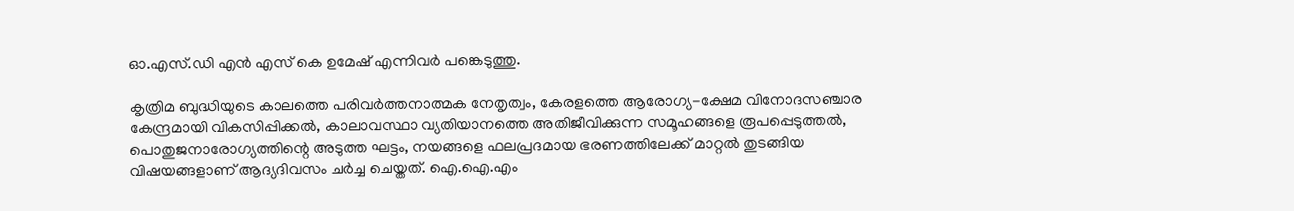ഓ.എസ്.ഡി എൻ എസ് കെ ഉമേഷ് എന്നിവർ പങ്കെടുത്തു.

കൃത്രിമ ബുദ്ധിയുടെ കാലത്തെ പരിവർത്തനാത്മക നേതൃത്വം, കേരളത്തെ ആരോഗ്യ-ക്ഷേമ വിനോദസഞ്ചാര കേന്ദ്രമായി വികസിപ്പിക്കൽ, കാലാവസ്ഥാ വ്യതിയാനത്തെ അതിജീവിക്കുന്ന സമൂഹങ്ങളെ രൂപപ്പെടുത്തൽ, പൊതുജനാരോഗ്യത്തിന്റെ അടുത്ത ഘട്ടം, നയങ്ങളെ ഫലപ്രദമായ ഭരണത്തിലേക്ക് മാറ്റൽ തുടങ്ങിയ വിഷയങ്ങളാണ് ആദ്യദിവസം ചർച്ച ചെയ്തത്. ഐ.ഐ.എം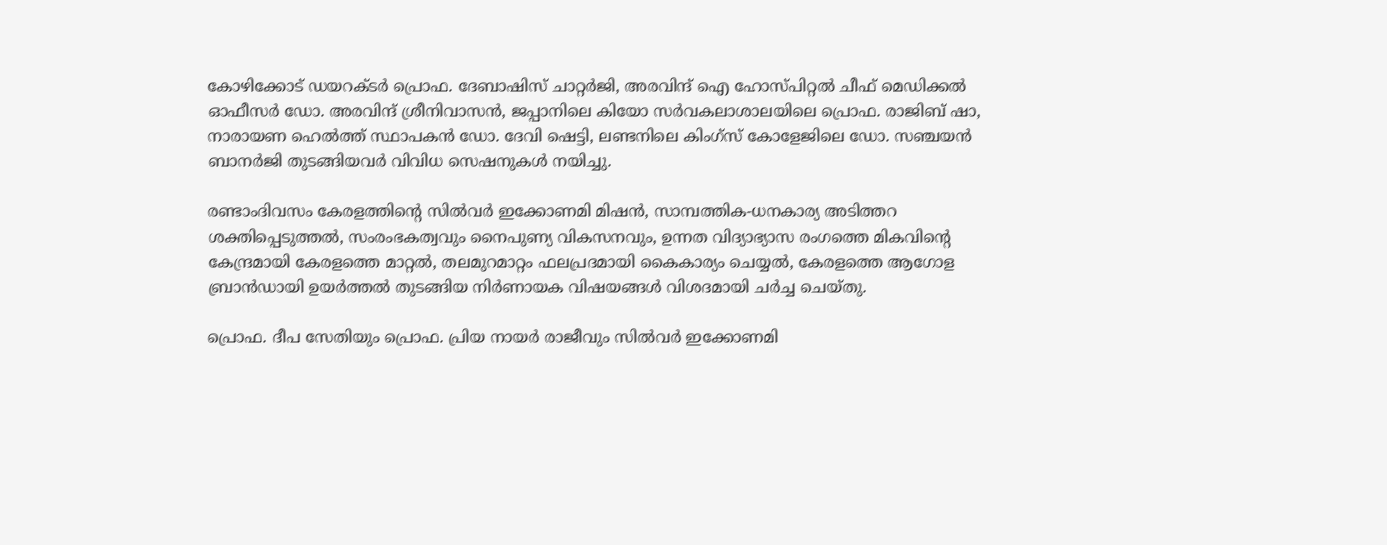കോഴിക്കോട് ഡയറക്ടർ പ്രൊഫ. ദേബാഷിസ് ചാറ്റർജി, അരവിന്ദ് ഐ ഹോസ്പിറ്റൽ ചീഫ് മെഡിക്കൽ ഓഫീസർ ഡോ. അരവിന്ദ് ശ്രീനിവാസൻ, ജപ്പാനിലെ കിയോ സർവകലാശാലയിലെ പ്രൊഫ. രാജിബ് ഷാ, നാരായണ ഹെൽത്ത് സ്ഥാപകൻ ഡോ. ദേവി ഷെട്ടി, ലണ്ടനിലെ കിംഗ്സ് കോളേജിലെ ഡോ. സഞ്ചയൻ ബാനർജി തുടങ്ങിയവർ വിവിധ സെഷനുകൾ നയിച്ചു.

രണ്ടാംദിവസം കേരളത്തിന്റെ സിൽവർ ഇക്കോണമി മിഷൻ, സാമ്പത്തിക-ധനകാര്യ അടിത്തറ ശക്തിപ്പെടുത്തൽ, സംരംഭകത്വവും നൈപുണ്യ വികസനവും, ഉന്നത വിദ്യാഭ്യാസ രംഗത്തെ മികവിന്റെ കേന്ദ്രമായി കേരളത്തെ മാറ്റൽ, തലമുറമാറ്റം ഫലപ്രദമായി കൈകാര്യം ചെയ്യൽ, കേരളത്തെ ആഗോള ബ്രാൻഡായി ഉയർത്തൽ തുടങ്ങിയ നിർണായക വിഷയങ്ങൾ വിശദമായി ചർച്ച ചെയ്തു.

പ്രൊഫ. ദീപ സേതിയും പ്രൊഫ. പ്രിയ നായർ രാജീവും സിൽവർ ഇക്കോണമി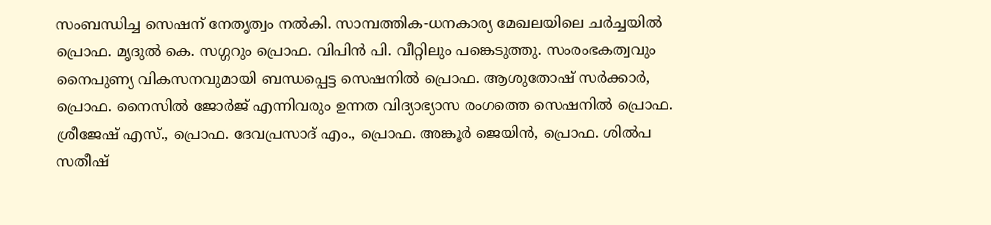സംബന്ധിച്ച സെഷന് നേതൃത്വം നൽകി. സാമ്പത്തിക-ധനകാര്യ മേഖലയിലെ ചർച്ചയിൽ പ്രൊഫ. മൃദുൽ കെ. സഗ്ഗറും പ്രൊഫ. വിപിൻ പി. വീറ്റിലും പങ്കെടുത്തു. സംരംഭകത്വവും നൈപുണ്യ വികസനവുമായി ബന്ധപ്പെട്ട സെഷനിൽ പ്രൊഫ. ആശുതോഷ് സർക്കാർ, പ്രൊഫ. നൈസിൽ ജോർജ് എന്നിവരും ഉന്നത വിദ്യാഭ്യാസ രംഗത്തെ സെഷനിൽ പ്രൊഫ. ശ്രീജേഷ് എസ്., പ്രൊഫ. ദേവപ്രസാദ് എം., പ്രൊഫ. അങ്കൂർ ജെയിൻ, പ്രൊഫ. ശിൽപ സതീഷ്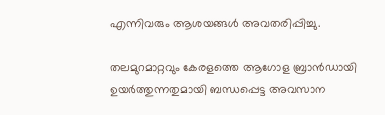എന്നിവരും ആശയങ്ങൾ അവതരിപ്പിച്ചു.

തലമുറമാറ്റവും കേരളത്തെ ആഗോള ബ്രാൻഡായി ഉയർത്തുന്നതുമായി ബന്ധപ്പെട്ട അവസാന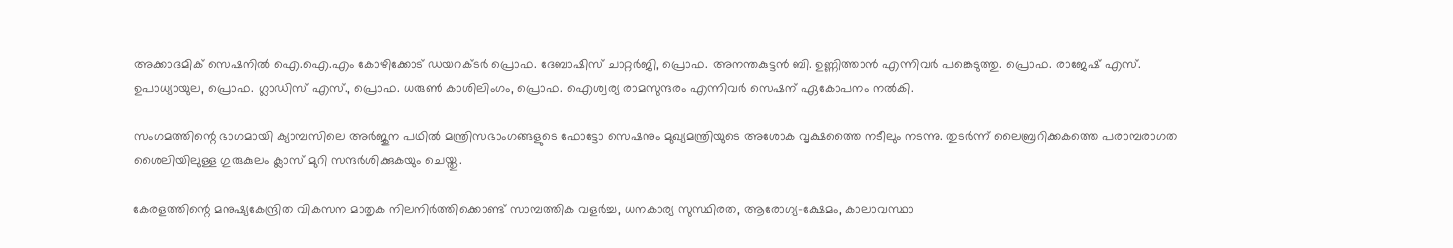അക്കാദമിക് സെഷനിൽ ഐ.ഐ.എം കോഴിക്കോട് ഡയറക്ടർ പ്രൊഫ. ദേബാഷിസ് ചാറ്റർജി, പ്രൊഫ. അനന്തകുട്ടൻ ബി. ഉണ്ണിത്താൻ എന്നിവർ പങ്കെടുത്തു. പ്രൊഫ. രാജേഷ് എസ്. ഉപാധ്യായുല, പ്രൊഫ. ഗ്ലാഡിസ് എസ്., പ്രൊഫ. ധരുൺ കാശിലിംഗം, പ്രൊഫ. ഐശ്വര്യ രാമസുന്ദരം എന്നിവർ സെഷന് ഏകോപനം നൽകി.

സംഗമത്തിന്റെ ഭാഗമായി ക്യാമ്പസിലെ അർജുന പഥിൽ മന്ത്രിസഭാംഗങ്ങളുടെ ഫോട്ടോ സെഷനും മുഖ്യമന്ത്രിയുടെ അശോക വൃക്ഷത്തൈ നടീലും നടന്നു. തുടർന്ന് ലൈബ്രറിക്കകത്തെ പരാമ്പരാഗത ശൈലിയിലുള്ള ഗുരുകുലം ക്ലാസ് മുറി സന്ദർശിക്കുകയും ചെയ്തു.

കേരളത്തിന്റെ മനുഷ്യകേന്ദ്രിത വികസന മാതൃക നിലനിർത്തിക്കൊണ്ട് സാമ്പത്തിക വളർച്ച, ധനകാര്യ സുസ്ഥിരത, ആരോഗ്യ-ക്ഷേമം, കാലാവസ്ഥാ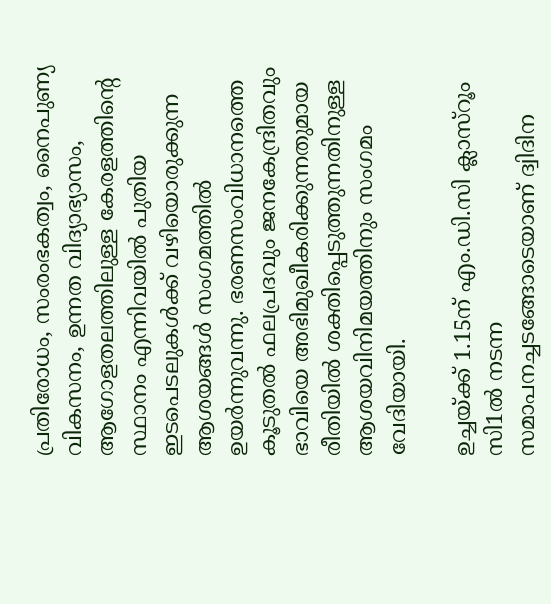പ്രതിരോധം, സംരംഭകത്വം, നൈപുണ്യ വികസനം, ഉന്നത വിദ്യാഭ്യാസം, ആഗോളതലത്തിലുള്ള കേരളത്തിന്റെ സ്ഥാനം എന്നിവയിൽ പുതിയ ഇടപെടലുകൾക്ക് വഴിയൊരുക്കുന്ന ആശയങ്ങൾ സംഗമത്തിൽ ഉയർന്നുവന്നു. ഭരണസംവിധാനത്തെ കൂടുതൽ ഫലപ്രദവും ജനകേന്ദ്രിതവും ഭാവിയെ അഭിമുഖീകരിക്കുന്നതുമായ രീതിയിൽ ശക്തിപ്പെടുത്തുന്നതിനുള്ള ആശയവിനിമയത്തിനും സംഗമം വേദിയായി.

ഉച്ചയ്ക്ക് 1.15ന് എം.ഡി.സി ക്ലാസ്‌റൂം സി1ൽ നടന്ന സമാപനച്ചടങ്ങോടെയാണ് ദ്വിദിന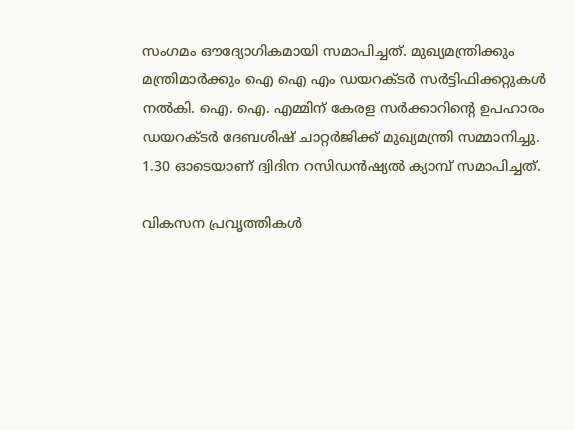സംഗമം ഔദ്യോഗികമായി സമാപിച്ചത്. മുഖ്യമന്ത്രിക്കും മന്ത്രിമാർക്കും ഐ ഐ എം ഡയറക്‌ടർ സർട്ടിഫിക്കറ്റുകൾ നൽകി. ഐ. ഐ. എമ്മിന് കേരള സർക്കാറിൻ്റെ ഉപഹാരം ഡയറക്ടർ ദേബശിഷ് ചാറ്റർജിക്ക് മുഖ്യമന്ത്രി സമ്മാനിച്ചു. 1.30 ഓടെയാണ് ദ്വിദിന റസിഡൻഷ്യൽ ക്യാമ്പ് സമാപിച്ചത്.

വികസന പ്രവൃത്തികള്‍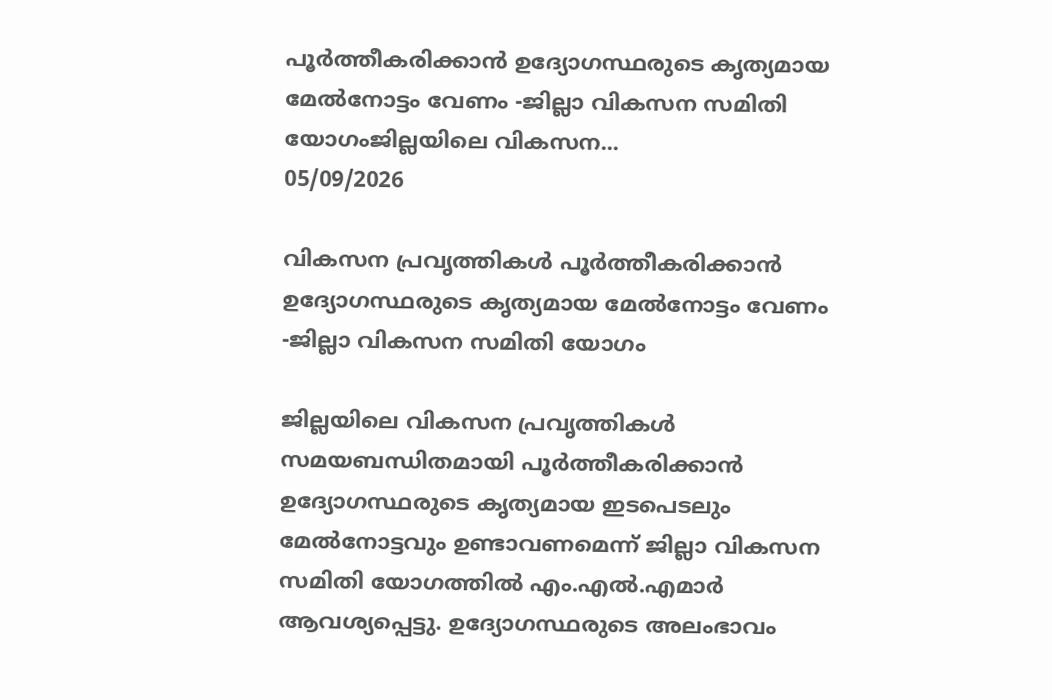പൂര്‍ത്തീകരിക്കാന്‍ ഉദ്യോഗസ്ഥരുടെ കൃത്യമായ മേല്‍നോട്ടം വേണം -ജില്ലാ വികസന സമിതി യോഗംജില്ലയിലെ വികസന...
05/09/2026

വികസന പ്രവൃത്തികള്‍ പൂര്‍ത്തീകരിക്കാന്‍ ഉദ്യോഗസ്ഥരുടെ കൃത്യമായ മേല്‍നോട്ടം വേണം -ജില്ലാ വികസന സമിതി യോഗം

ജില്ലയിലെ വികസന പ്രവൃത്തികള്‍ സമയബന്ധിതമായി പൂര്‍ത്തീകരിക്കാന്‍ ഉദ്യോഗസ്ഥരുടെ കൃത്യമായ ഇടപെടലും മേല്‍നോട്ടവും ഉണ്ടാവണമെന്ന് ജില്ലാ വികസന സമിതി യോഗത്തില്‍ എം.എല്‍.എമാര്‍ ആവശ്യപ്പെട്ടു. ഉദ്യോഗസ്ഥരുടെ അലംഭാവം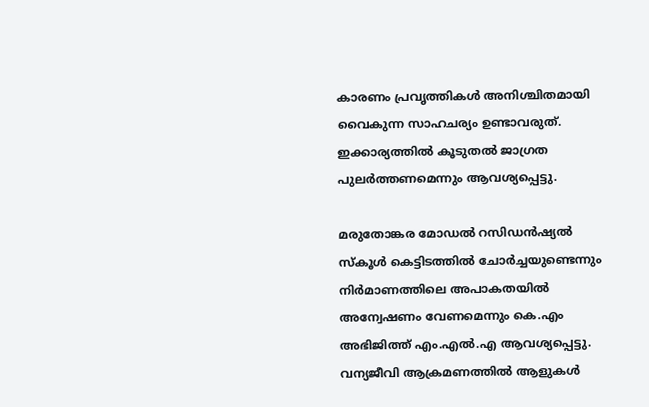കാരണം പ്രവൃത്തികള്‍ അനിശ്ചിതമായി വൈകുന്ന സാഹചര്യം ഉണ്ടാവരുത്. ഇക്കാര്യത്തില്‍ കൂടുതല്‍ ജാഗ്രത പുലര്‍ത്തണമെന്നും ആവശ്യപ്പെട്ടു.

മരുതോങ്കര മോഡല്‍ റസിഡന്‍ഷ്യല്‍ സ്‌കൂള്‍ കെട്ടിടത്തില്‍ ചോര്‍ച്ചയുണ്ടെന്നും നിര്‍മാണത്തിലെ അപാകതയില്‍ അന്വേഷണം വേണമെന്നും കെ.എം അഭിജിത്ത് എം.എല്‍.എ ആവശ്യപ്പെട്ടു. വന്യജീവി ആക്രമണത്തില്‍ ആളുകള്‍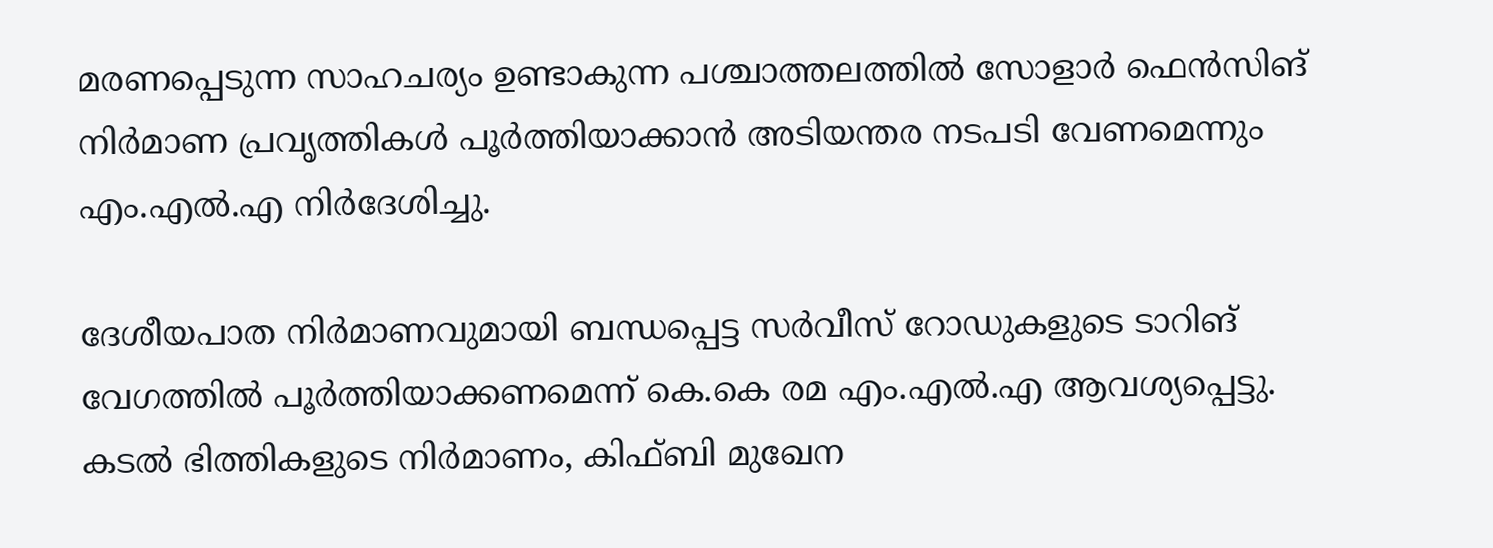മരണപ്പെടുന്ന സാഹചര്യം ഉണ്ടാകുന്ന പശ്ചാത്തലത്തില്‍ സോളാര്‍ ഫെന്‍സിങ് നിര്‍മാണ പ്രവൃത്തികള്‍ പൂര്‍ത്തിയാക്കാന്‍ അടിയന്തര നടപടി വേണമെന്നും എം.എല്‍.എ നിര്‍ദേശിച്ചു.

ദേശീയപാത നിര്‍മാണവുമായി ബന്ധപ്പെട്ട സര്‍വീസ് റോഡുകളുടെ ടാറിങ് വേഗത്തില്‍ പൂര്‍ത്തിയാക്കണമെന്ന് കെ.കെ രമ എം.എല്‍.എ ആവശ്യപ്പെട്ടു. കടല്‍ ഭിത്തികളുടെ നിര്‍മാണം, കിഫ്ബി മുഖേന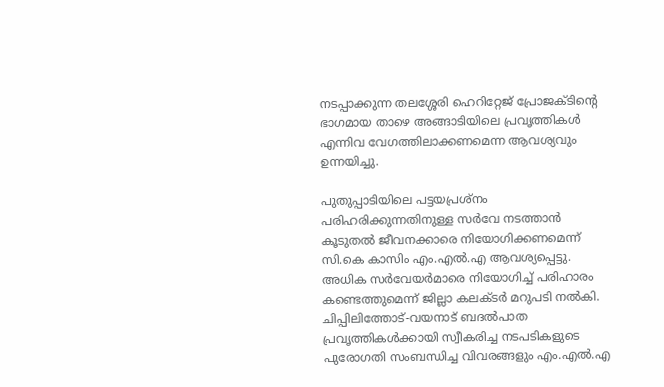നടപ്പാക്കുന്ന തലശ്ശേരി ഹെറിറ്റേജ് പ്രോജക്ടിന്റെ ഭാഗമായ താഴെ അങ്ങാടിയിലെ പ്രവൃത്തികള്‍ എന്നിവ വേഗത്തിലാക്കണമെന്ന ആവശ്യവും ഉന്നയിച്ചു.

പുതുപ്പാടിയിലെ പട്ടയപ്രശ്‌നം പരിഹരിക്കുന്നതിനുള്ള സര്‍വേ നടത്താന്‍ കൂടുതല്‍ ജീവനക്കാരെ നിയോഗിക്കണമെന്ന് സി.കെ കാസിം എം.എല്‍.എ ആവശ്യപ്പെട്ടു. അധിക സര്‍വേയര്‍മാരെ നിയോഗിച്ച് പരിഹാരം കണ്ടെത്തുമെന്ന് ജില്ലാ കലക്ടര്‍ മറുപടി നല്‍കി. ചിപ്പിലിത്തോട്-വയനാട് ബദല്‍പാത പ്രവൃത്തികള്‍ക്കായി സ്വീകരിച്ച നടപടികളുടെ പുരോഗതി സംബന്ധിച്ച വിവരങ്ങളും എം.എല്‍.എ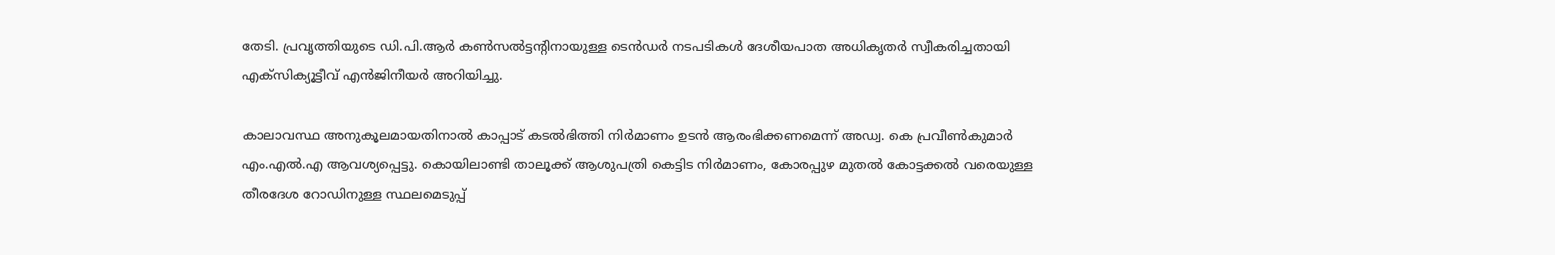തേടി. പ്രവൃത്തിയുടെ ഡി.പി.ആര്‍ കണ്‍സല്‍ട്ടന്റിനായുള്ള ടെന്‍ഡര്‍ നടപടികള്‍ ദേശീയപാത അധികൃതര്‍ സ്വീകരിച്ചതായി എക്‌സിക്യൂട്ടീവ് എന്‍ജിനീയര്‍ അറിയിച്ചു.

കാലാവസ്ഥ അനുകൂലമായതിനാല്‍ കാപ്പാട് കടല്‍ഭിത്തി നിര്‍മാണം ഉടന്‍ ആരംഭിക്കണമെന്ന് അഡ്വ. കെ പ്രവീണ്‍കുമാര്‍ എം.എല്‍.എ ആവശ്യപ്പെട്ടു. കൊയിലാണ്ടി താലൂക്ക് ആശുപത്രി കെട്ടിട നിര്‍മാണം, കോരപ്പുഴ മുതല്‍ കോട്ടക്കല്‍ വരെയുള്ള തീരദേശ റോഡിനുള്ള സ്ഥലമെടുപ്പ്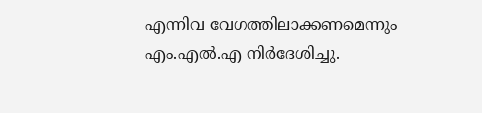എന്നിവ വേഗത്തിലാക്കണമെന്നും എം.എല്‍.എ നിര്‍ദേശിച്ചു.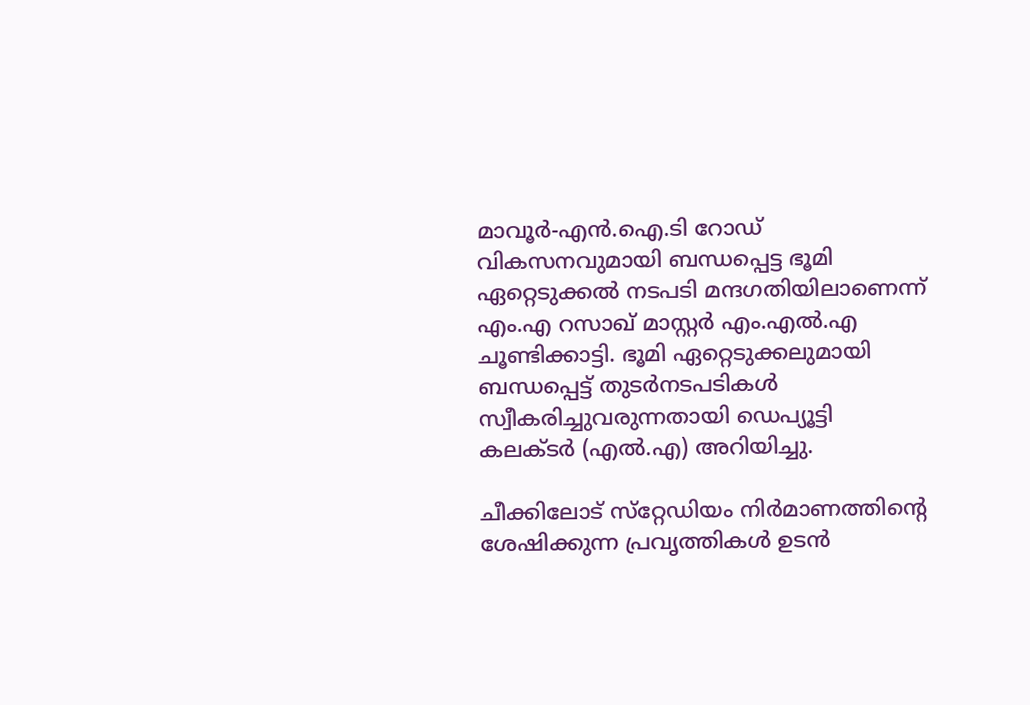മാവൂര്‍-എന്‍.ഐ.ടി റോഡ് വികസനവുമായി ബന്ധപ്പെട്ട ഭൂമി ഏറ്റെടുക്കല്‍ നടപടി മന്ദഗതിയിലാണെന്ന് എം.എ റസാഖ് മാസ്റ്റര്‍ എം.എല്‍.എ ചൂണ്ടിക്കാട്ടി. ഭൂമി ഏറ്റെടുക്കലുമായി ബന്ധപ്പെട്ട് തുടര്‍നടപടികള്‍ സ്വീകരിച്ചുവരുന്നതായി ഡെപ്യൂട്ടി കലക്ടര്‍ (എല്‍.എ) അറിയിച്ചു.

ചീക്കിലോട് സ്‌റ്റേഡിയം നിര്‍മാണത്തിന്റെ ശേഷിക്കുന്ന പ്രവൃത്തികള്‍ ഉടന്‍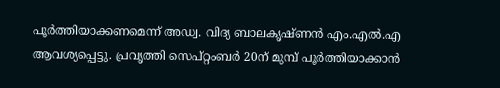പൂര്‍ത്തിയാക്കണമെന്ന് അഡ്വ. വിദ്യ ബാലകൃഷ്ണന്‍ എം.എല്‍.എ ആവശ്യപ്പെട്ടു. പ്രവൃത്തി സെപ്റ്റംബര്‍ 20ന് മുമ്പ് പൂര്‍ത്തിയാക്കാന്‍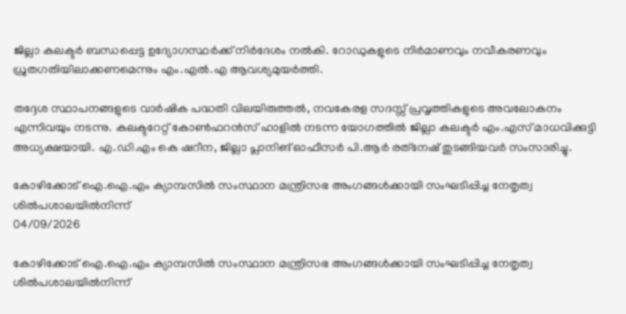ജില്ലാ കലക്ടര്‍ ബന്ധപ്പെട്ട ഉദ്യോഗസ്ഥര്‍ക്ക് നിര്‍ദേശം നല്‍കി. റോഡുകളുടെ നിര്‍മാണവും നവീകരണവും ധ്രുതഗതിയിലാക്കണമെന്നും എം.എല്‍.എ ആവശ്യമുയര്‍ത്തി.

തദ്ദേശ സ്ഥാപനങ്ങളുടെ വാര്‍ഷിക പദ്ധതി വിലയിരുത്തല്‍, നവകേരള സദസ്സ് പ്രവൃത്തികളുടെ അവലോകനം എന്നിവയും നടന്നു. കലക്ടറേറ്റ് കോണ്‍ഫറന്‍സ് ഹാളില്‍ നടന്ന യോഗത്തില്‍ ജില്ലാ കലക്ടര്‍ എം.എസ് മാധവിക്കുട്ടി അധ്യക്ഷയായി. എ.ഡി.എം കെ ഷറീന, ജില്ലാ പ്ലാനിങ് ഓഫീസര്‍ പി.ആര്‍ രത്‌നേഷ് തുടങ്ങിയവര്‍ സംസാരിച്ചു.

കോഴിക്കോട് ഐ.ഐ.എം ക്യാമ്പസില്‍ സംസ്ഥാന മന്ത്രിസഭ അംഗങ്ങള്‍ക്കായി സംഘടിപ്പിച്ച നേതൃത്വ ശില്‍പശാലയില്‍നിന്ന്
04/09/2026

കോഴിക്കോട് ഐ.ഐ.എം ക്യാമ്പസില്‍ സംസ്ഥാന മന്ത്രിസഭ അംഗങ്ങള്‍ക്കായി സംഘടിപ്പിച്ച നേതൃത്വ ശില്‍പശാലയില്‍നിന്ന്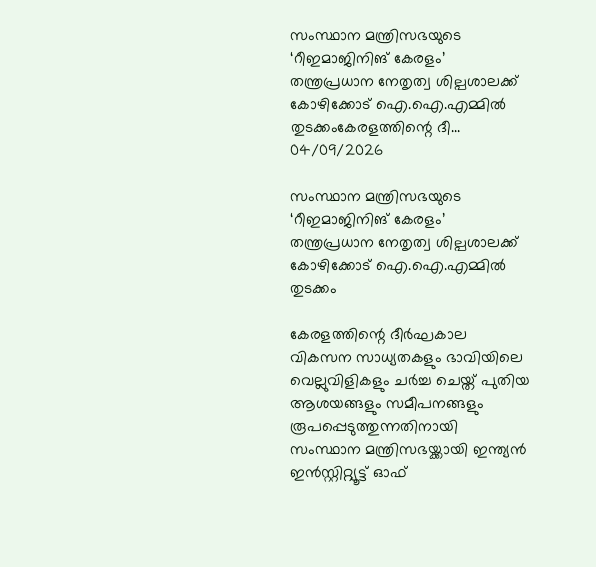സംസ്ഥാന മന്ത്രിസഭയുടെ ‘റീഇമാജിനിങ് കേരളം’ തന്ത്രപ്രധാന നേതൃത്വ ശില്പശാലക്ക് കോഴിക്കോട് ഐ.ഐ.എമ്മിൽ തുടക്കംകേരളത്തിന്റെ ദീ...
04/09/2026

സംസ്ഥാന മന്ത്രിസഭയുടെ ‘റീഇമാജിനിങ് കേരളം’ തന്ത്രപ്രധാന നേതൃത്വ ശില്പശാലക്ക് കോഴിക്കോട് ഐ.ഐ.എമ്മിൽ തുടക്കം

കേരളത്തിന്റെ ദീർഘകാല വികസന സാധ്യതകളും ഭാവിയിലെ വെല്ലുവിളികളും ചർച്ച ചെയ്ത് പുതിയ ആശയങ്ങളും സമീപനങ്ങളും രൂപപ്പെടുത്തുന്നതിനായി സംസ്ഥാന മന്ത്രിസഭയ്ക്കായി ഇന്ത്യൻ ഇൻസ്റ്റിറ്റ്യൂട്ട് ഓഫ്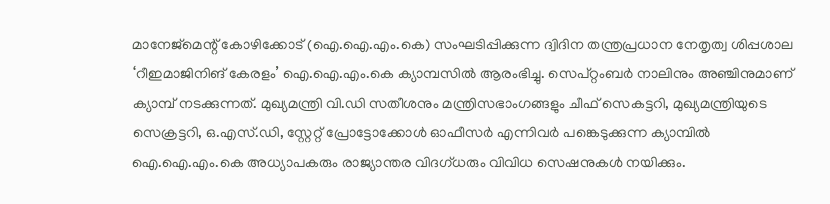മാനേജ്‌മെന്റ് കോഴിക്കോട് (ഐ.ഐ.എം.കെ) സംഘടിപ്പിക്കുന്ന ദ്വിദിന തന്ത്രപ്രധാന നേതൃത്വ ശിപ്പശാല ‘റീഇമാജിനിങ് കേരളം’ ഐ.ഐ.എം.കെ ക്യാമ്പസിൽ ആരംഭിച്ചു. സെപ്റ്റംബർ നാലിനും അഞ്ചിനുമാണ് ക്യാമ്പ് നടക്കുന്നത്. മുഖ്യമന്ത്രി വി.ഡി സതീശനും മന്ത്രിസഭാംഗങ്ങളും ചീഫ് സെകട്ടറി, മുഖ്യമന്ത്രിയുടെ സെക്രട്ടറി, ഒ.എസ്.ഡി, സ്റ്റേറ്റ് പ്രോട്ടോക്കോൾ ഓഫീസർ എന്നിവർ പങ്കെടുക്കുന്ന ക്യാമ്പിൽ ഐ.ഐ.എം.കെ അധ്യാപകരും രാജ്യാന്തര വിദഗ്ധരും വിവിധ സെഷനുകൾ നയിക്കും.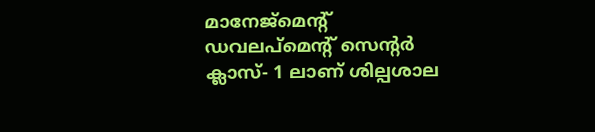മാനേജ്മെൻ്റ് ഡവലപ്മെൻ്റ് സെൻ്റർ ക്ലാസ്- 1 ലാണ് ശില്പശാല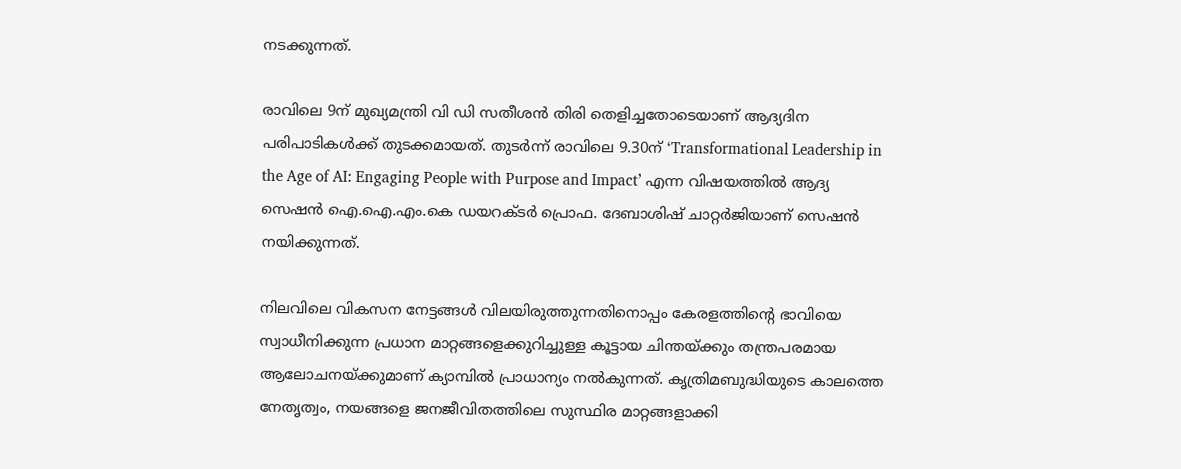നടക്കുന്നത്.

രാവിലെ 9ന് മുഖ്യമന്ത്രി വി ഡി സതീശൻ തിരി തെളിച്ചതോടെയാണ് ആദ്യദിന പരിപാടികൾക്ക് തുടക്കമായത്. തുടർന്ന് രാവിലെ 9.30ന് ‘Transformational Leadership in the Age of AI: Engaging People with Purpose and Impact’ എന്ന വിഷയത്തിൽ ആദ്യ സെഷൻ ഐ.ഐ.എം.കെ ഡയറക്ടർ പ്രൊഫ. ദേബാശിഷ് ചാറ്റർജിയാണ് സെഷൻ നയിക്കുന്നത്.

നിലവിലെ വികസന നേട്ടങ്ങൾ വിലയിരുത്തുന്നതിനൊപ്പം കേരളത്തിന്റെ ഭാവിയെ സ്വാധീനിക്കുന്ന പ്രധാന മാറ്റങ്ങളെക്കുറിച്ചുള്ള കൂട്ടായ ചിന്തയ്ക്കും തന്ത്രപരമായ ആലോചനയ്ക്കുമാണ് ക്യാമ്പിൽ പ്രാധാന്യം നൽകുന്നത്. കൃത്രിമബുദ്ധിയുടെ കാലത്തെ നേതൃത്വം, നയങ്ങളെ ജനജീവിതത്തിലെ സുസ്ഥിര മാറ്റങ്ങളാക്കി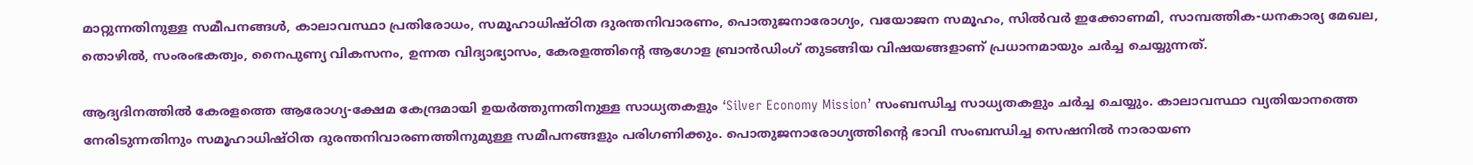മാറ്റുന്നതിനുള്ള സമീപനങ്ങൾ, കാലാവസ്ഥാ പ്രതിരോധം, സമൂഹാധിഷ്ഠിത ദുരന്തനിവാരണം, പൊതുജനാരോഗ്യം, വയോജന സമൂഹം, സിൽവർ ഇക്കോണമി, സാമ്പത്തിക-ധനകാര്യ മേഖല, തൊഴിൽ, സംരംഭകത്വം, നൈപുണ്യ വികസനം, ഉന്നത വിദ്യാഭ്യാസം, കേരളത്തിന്റെ ആഗോള ബ്രാൻഡിംഗ് തുടങ്ങിയ വിഷയങ്ങളാണ് പ്രധാനമായും ചർച്ച ചെയ്യുന്നത്.

ആദ്യദിനത്തിൽ കേരളത്തെ ആരോഗ്യ-ക്ഷേമ കേന്ദ്രമായി ഉയർത്തുന്നതിനുള്ള സാധ്യതകളും ‘Silver Economy Mission’ സംബന്ധിച്ച സാധ്യതകളും ചർച്ച ചെയ്യും. കാലാവസ്ഥാ വ്യതിയാനത്തെ നേരിടുന്നതിനും സമൂഹാധിഷ്ഠിത ദുരന്തനിവാരണത്തിനുമുള്ള സമീപനങ്ങളും പരിഗണിക്കും. പൊതുജനാരോഗ്യത്തിന്റെ ഭാവി സംബന്ധിച്ച സെഷനിൽ നാരായണ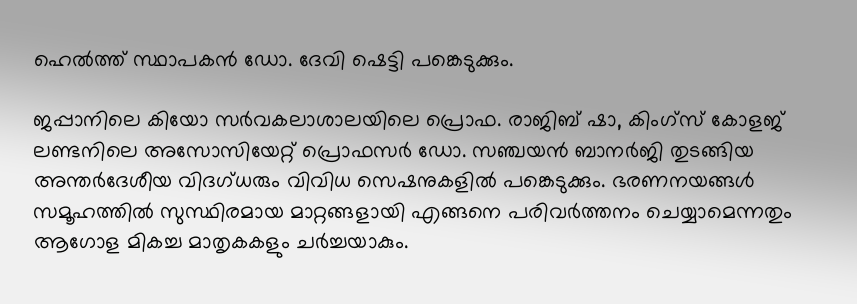ഹെൽത്ത് സ്ഥാപകൻ ഡോ. ദേവി ഷെട്ടി പങ്കെടുക്കും.

ജപ്പാനിലെ കിയോ സർവകലാശാലയിലെ പ്രൊഫ. രാജിബ് ഷാ, കിംഗ്സ് കോളജ് ലണ്ടനിലെ അസോസിയേറ്റ് പ്രൊഫസർ ഡോ. സഞ്ചയൻ ബാനർജി തുടങ്ങിയ അന്തർദേശീയ വിദഗ്ധരും വിവിധ സെഷനുകളിൽ പങ്കെടുക്കും. ഭരണനയങ്ങൾ സമൂഹത്തിൽ സുസ്ഥിരമായ മാറ്റങ്ങളായി എങ്ങനെ പരിവർത്തനം ചെയ്യാമെന്നതും ആഗോള മികച്ച മാതൃകകളും ചർച്ചയാകും.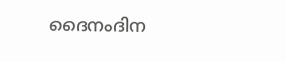ദൈനംദിന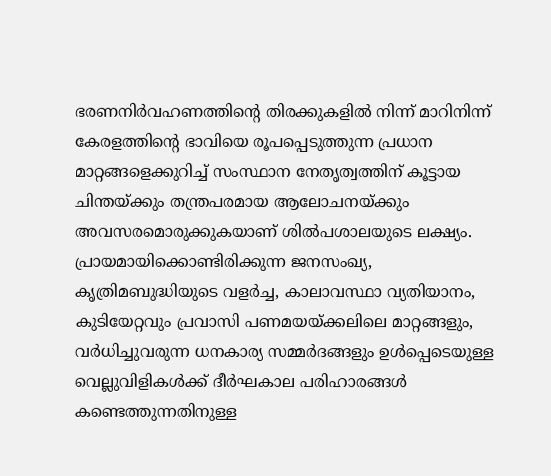ഭരണനിർവഹണത്തിന്റെ തിരക്കുകളിൽ നിന്ന് മാറിനിന്ന് കേരളത്തിന്റെ ഭാവിയെ രൂപപ്പെടുത്തുന്ന പ്രധാന മാറ്റങ്ങളെക്കുറിച്ച് സംസ്ഥാന നേതൃത്വത്തിന് കൂട്ടായ ചിന്തയ്ക്കും തന്ത്രപരമായ ആലോചനയ്ക്കും അവസരമൊരുക്കുകയാണ് ശിൽപശാലയുടെ ലക്ഷ്യം. പ്രായമായിക്കൊണ്ടിരിക്കുന്ന ജനസംഖ്യ, കൃത്രിമബുദ്ധിയുടെ വളർച്ച, കാലാവസ്ഥാ വ്യതിയാനം, കുടിയേറ്റവും പ്രവാസി പണമയയ്ക്കലിലെ മാറ്റങ്ങളും, വർധിച്ചുവരുന്ന ധനകാര്യ സമ്മർദങ്ങളും ഉൾപ്പെടെയുള്ള വെല്ലുവിളികൾക്ക് ദീർഘകാല പരിഹാരങ്ങൾ കണ്ടെത്തുന്നതിനുള്ള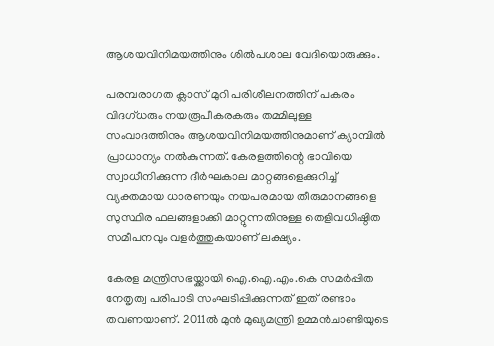ആശയവിനിമയത്തിനും ശിൽപശാല വേദിയൊരുക്കും.

പരമ്പരാഗത ക്ലാസ് മുറി പരിശീലനത്തിന് പകരം വിദഗ്ധരും നയരൂപീകരകരും തമ്മിലുള്ള സംവാദത്തിനും ആശയവിനിമയത്തിനുമാണ് ക്യാമ്പിൽ പ്രാധാന്യം നൽകുന്നത്. കേരളത്തിന്റെ ഭാവിയെ സ്വാധീനിക്കുന്ന ദീർഘകാല മാറ്റങ്ങളെക്കുറിച്ച് വ്യക്തമായ ധാരണയും നയപരമായ തീരുമാനങ്ങളെ സുസ്ഥിര ഫലങ്ങളാക്കി മാറ്റുന്നതിനുള്ള തെളിവധിഷ്ഠിത സമീപനവും വളർത്തുകയാണ് ലക്ഷ്യം.

കേരള മന്ത്രിസഭയ്ക്കായി ഐ.ഐ.എം.കെ സമർപ്പിത നേതൃത്വ പരിപാടി സംഘടിപ്പിക്കുന്നത് ഇത് രണ്ടാം തവണയാണ്. 2011ൽ മുൻ മുഖ്യമന്ത്രി ഉമ്മൻചാണ്ടിയുടെ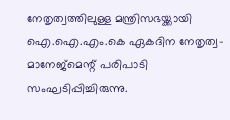നേതൃത്വത്തിലുള്ള മന്ത്രിസഭയ്ക്കായി ഐ.ഐ.എം.കെ ഏകദിന നേതൃത്വ-മാനേജ്മെന്റ് പരിപാടി സംഘടിപ്പിച്ചിരുന്നു.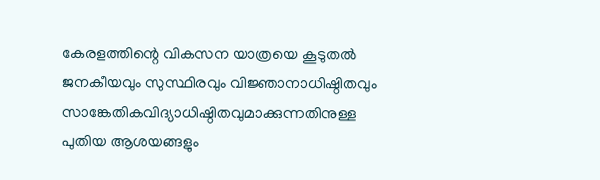കേരളത്തിന്റെ വികസന യാത്രയെ കൂടുതൽ ജനകീയവും സുസ്ഥിരവും വിജ്ഞാനാധിഷ്ഠിതവും സാങ്കേതികവിദ്യാധിഷ്ഠിതവുമാക്കുന്നതിനുള്ള പുതിയ ആശയങ്ങളും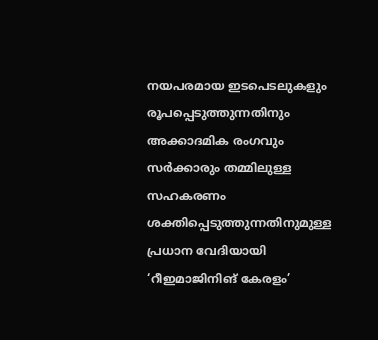നയപരമായ ഇടപെടലുകളും രൂപപ്പെടുത്തുന്നതിനും അക്കാദമിക രംഗവും സർക്കാരും തമ്മിലുള്ള സഹകരണം ശക്തിപ്പെടുത്തുന്നതിനുമുള്ള പ്രധാന വേദിയായി ‘റീഇമാജിനിങ് കേരളം’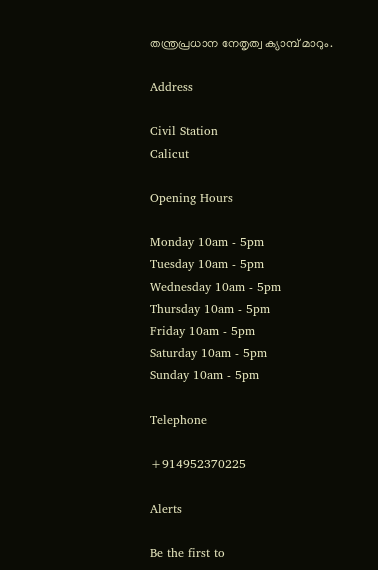തന്ത്രപ്രധാന നേതൃത്വ ക്യാമ്പ് മാറും.

Address

Civil Station
Calicut

Opening Hours

Monday 10am - 5pm
Tuesday 10am - 5pm
Wednesday 10am - 5pm
Thursday 10am - 5pm
Friday 10am - 5pm
Saturday 10am - 5pm
Sunday 10am - 5pm

Telephone

+914952370225

Alerts

Be the first to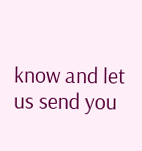know and let us send you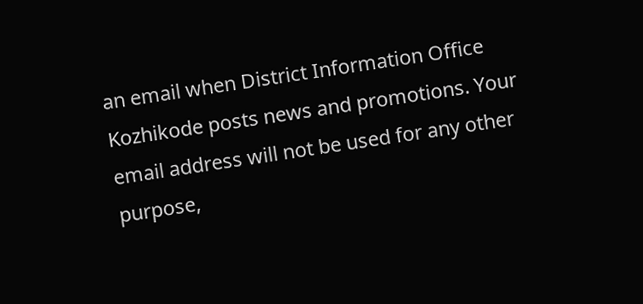an email when District Information Office Kozhikode posts news and promotions. Your email address will not be used for any other purpose,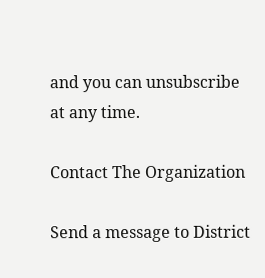and you can unsubscribe at any time.

Contact The Organization

Send a message to District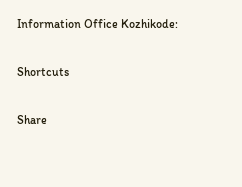Information Office Kozhikode:

Shortcuts

Share